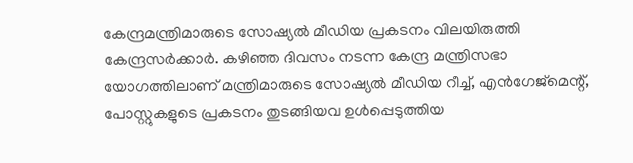കേന്ദ്രമന്ത്രിമാരുടെ സോഷ്യൽ മീഡിയ പ്രകടനം വിലയിരുത്തി കേന്ദ്രസർക്കാർ. കഴിഞ്ഞ ദിവസം നടന്ന കേന്ദ്ര മന്ത്രിസഭാ യോഗത്തിലാണ് മന്ത്രിമാരുടെ സോഷ്യൽ മീഡിയ റീച്ച്, എൻഗേജ്മെന്റ്, പോസ്റ്റുകളുടെ പ്രകടനം തുടങ്ങിയവ ഉൾപ്പെടുത്തിയ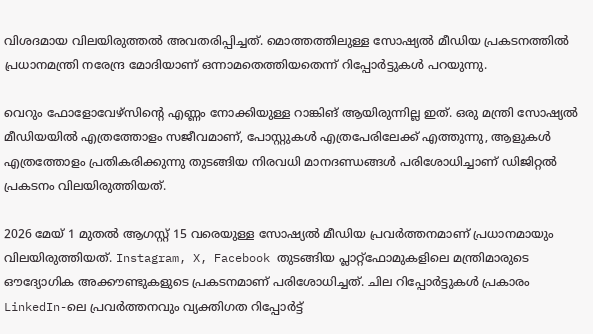വിശദമായ വിലയിരുത്തൽ അവതരിപ്പിച്ചത്. മൊത്തത്തിലുള്ള സോഷ്യൽ മീഡിയ പ്രകടനത്തിൽ പ്രധാനമന്ത്രി നരേന്ദ്ര മോദിയാണ് ഒന്നാമതെത്തിയതെന്ന് റിപ്പോർട്ടുകൾ പറയുന്നു.

വെറും ഫോളോവേഴ്സിന്റെ എണ്ണം നോക്കിയുള്ള റാങ്കിങ് ആയിരുന്നില്ല ഇത്. ഒരു മന്ത്രി സോഷ്യൽ മീഡിയയിൽ എത്രത്തോളം സജീവമാണ്, പോസ്റ്റുകൾ എത്രപേരിലേക്ക് എത്തുന്നു, ആളുകൾ എത്രത്തോളം പ്രതികരിക്കുന്നു തുടങ്ങിയ നിരവധി മാനദണ്ഡങ്ങൾ പരിശോധിച്ചാണ് ഡിജിറ്റൽ പ്രകടനം വിലയിരുത്തിയത്.

2026 മേയ് 1 മുതൽ ആഗസ്റ്റ് 15 വരെയുള്ള സോഷ്യൽ മീഡിയ പ്രവർത്തനമാണ് പ്രധാനമായും വിലയിരുത്തിയത്. Instagram, X, Facebook തുടങ്ങിയ പ്ലാറ്റ്ഫോമുകളിലെ മന്ത്രിമാരുടെ ഔദ്യോഗിക അക്കൗണ്ടുകളുടെ പ്രകടനമാണ് പരിശോധിച്ചത്. ചില റിപ്പോർട്ടുകൾ പ്രകാരം LinkedIn-ലെ പ്രവർത്തനവും വ്യക്തിഗത റിപ്പോർട്ട്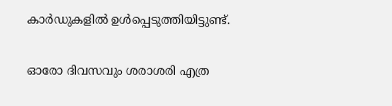കാർഡുകളിൽ ഉൾപ്പെടുത്തിയിട്ടുണ്ട്.

ഓരോ ദിവസവും ശരാശരി എത്ര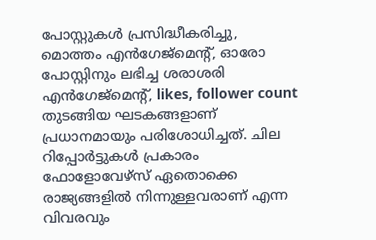പോസ്റ്റുകൾ പ്രസിദ്ധീകരിച്ചു, മൊത്തം എൻഗേജ്മെന്റ്, ഓരോ പോസ്റ്റിനും ലഭിച്ച ശരാശരി എൻഗേജ്മെന്റ്, likes, follower count തുടങ്ങിയ ഘടകങ്ങളാണ് പ്രധാനമായും പരിശോധിച്ചത്. ചില റിപ്പോർട്ടുകൾ പ്രകാരം ഫോളോവേഴ്സ് ഏതൊക്കെ രാജ്യങ്ങളിൽ നിന്നുള്ളവരാണ് എന്ന വിവരവും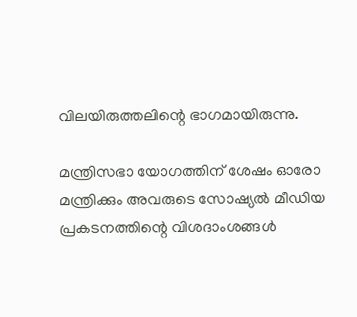വിലയിരുത്തലിന്റെ ഭാഗമായിരുന്നു.

മന്ത്രിസഭാ യോഗത്തിന് ശേഷം ഓരോ മന്ത്രിക്കും അവരുടെ സോഷ്യൽ മീഡിയ പ്രകടനത്തിന്റെ വിശദാംശങ്ങൾ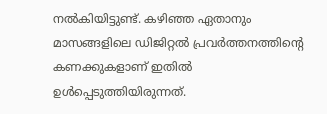നൽകിയിട്ടുണ്ട്. കഴിഞ്ഞ ഏതാനും മാസങ്ങളിലെ ഡിജിറ്റൽ പ്രവർത്തനത്തിന്റെ കണക്കുകളാണ് ഇതിൽ ഉൾപ്പെടുത്തിയിരുന്നത്.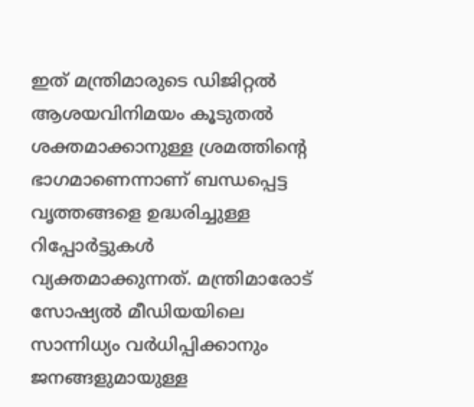ഇത് മന്ത്രിമാരുടെ ഡിജിറ്റൽ ആശയവിനിമയം കൂടുതൽ ശക്തമാക്കാനുള്ള ശ്രമത്തിന്റെ ഭാഗമാണെന്നാണ് ബന്ധപ്പെട്ട വൃത്തങ്ങളെ ഉദ്ധരിച്ചുള്ള റിപ്പോർട്ടുകൾ വ്യക്തമാക്കുന്നത്. മന്ത്രിമാരോട് സോഷ്യൽ മീഡിയയിലെ സാന്നിധ്യം വർധിപ്പിക്കാനും ജനങ്ങളുമായുള്ള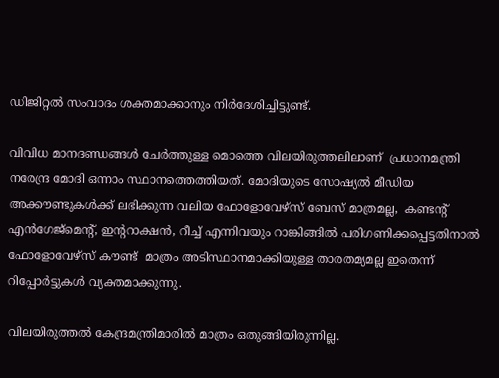ഡിജിറ്റൽ സംവാദം ശക്തമാക്കാനും നിർദേശിച്ചിട്ടുണ്ട്.

വിവിധ മാനദണ്ഡങ്ങൾ ചേർത്തുള്ള മൊത്തെ വിലയിരുത്തലിലാണ്  പ്രധാനമന്ത്രി നരേന്ദ്ര മോദി ഒന്നാം സ്ഥാനത്തെത്തിയത്. മോദിയുടെ സോഷ്യൽ മീഡിയ അക്കൗണ്ടുകൾക്ക് ലഭിക്കുന്ന വലിയ ഫോളോവേഴ്സ് ബേസ് മാത്രമല്ല,  കണ്ടന്റ് എൻഗേജ്മെന്റ്, ഇന്ററാക്ഷൻ, റീച്ച് എന്നിവയും റാങ്കിങ്ങിൽ പരിഗണിക്കപ്പെട്ടതിനാൽ ഫോളോവേഴ്സ് കൗണ്ട്  മാത്രം അടിസ്ഥാനമാക്കിയുള്ള താരതമ്യമല്ല ഇതെന്ന് റിപ്പോർട്ടുകൾ വ്യക്തമാക്കുന്നു.

വിലയിരുത്തൽ കേന്ദ്രമന്ത്രിമാരിൽ മാത്രം ഒതുങ്ങിയിരുന്നില്ല.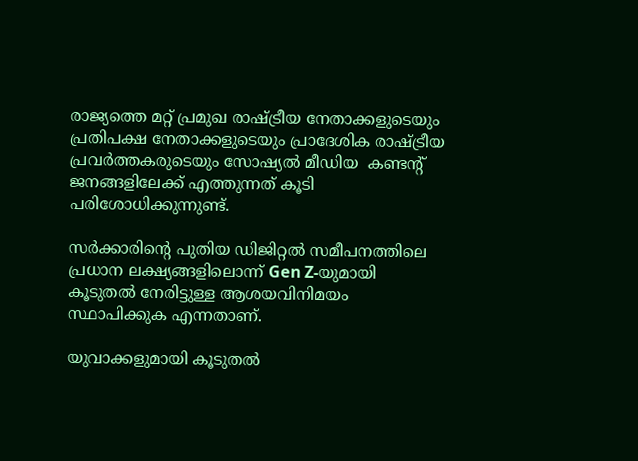രാജ്യത്തെ മറ്റ് പ്രമുഖ രാഷ്ട്രീയ നേതാക്കളുടെയും പ്രതിപക്ഷ നേതാക്കളുടെയും പ്രാദേശിക രാഷ്ട്രീയ പ്രവർത്തകരുടെയും സോഷ്യൽ മീഡിയ  കണ്ടന്റ്  ജനങ്ങളിലേക്ക് എത്തുന്നത് കൂടി പരിശോധിക്കുന്നുണ്ട്.

സർക്കാരിന്റെ പുതിയ ഡിജിറ്റൽ സമീപനത്തിലെ പ്രധാന ലക്ഷ്യങ്ങളിലൊന്ന് Gen Z-യുമായി കൂടുതൽ നേരിട്ടുള്ള ആശയവിനിമയം സ്ഥാപിക്കുക എന്നതാണ്.

യുവാക്കളുമായി കൂടുതൽ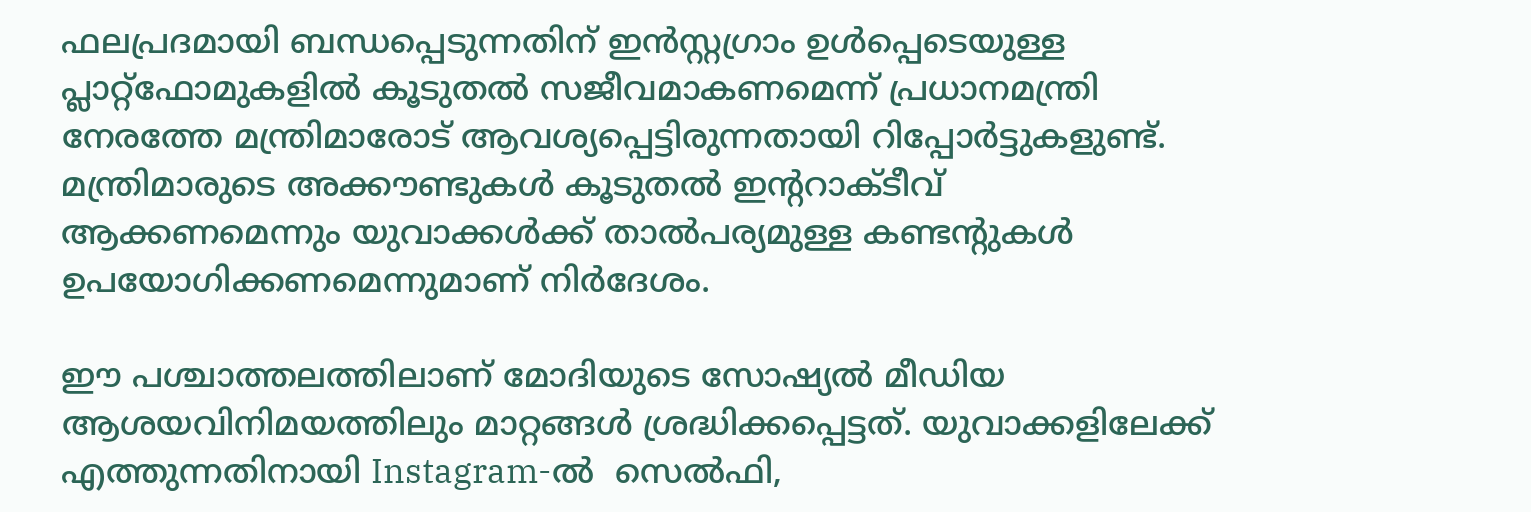ഫലപ്രദമായി ബന്ധപ്പെടുന്നതിന് ഇൻസ്റ്റഗ്രാം ഉൾപ്പെടെയുള്ള പ്ലാറ്റ്ഫോമുകളിൽ കൂടുതൽ സജീവമാകണമെന്ന് പ്രധാനമന്ത്രി നേരത്തേ മന്ത്രിമാരോട് ആവശ്യപ്പെട്ടിരുന്നതായി റിപ്പോർട്ടുകളുണ്ട്. മന്ത്രിമാരുടെ അക്കൗണ്ടുകൾ കൂടുതൽ ഇന്ററാക്ടീവ് ആക്കണമെന്നും യുവാക്കൾക്ക് താൽപര്യമുള്ള കണ്ടന്റുകൾ  ഉപയോഗിക്കണമെന്നുമാണ് നിർദേശം.

ഈ പശ്ചാത്തലത്തിലാണ് മോദിയുടെ സോഷ്യൽ മീഡിയ ആശയവിനിമയത്തിലും മാറ്റങ്ങൾ ശ്രദ്ധിക്കപ്പെട്ടത്. യുവാക്കളിലേക്ക് എത്തുന്നതിനായി Instagram-ൽ  സെൽഫി,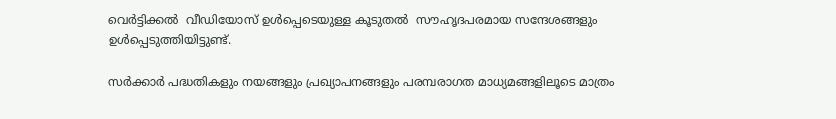വെർട്ടിക്കൽ  വീഡിയോസ് ഉൾപ്പെടെയുള്ള കൂടുതൽ  സൗഹൃദപരമായ സന്ദേശങ്ങളും ഉൾപ്പെടുത്തിയിട്ടുണ്ട്.

സർക്കാർ പദ്ധതികളും നയങ്ങളും പ്രഖ്യാപനങ്ങളും പരമ്പരാഗത മാധ്യമങ്ങളിലൂടെ മാത്രം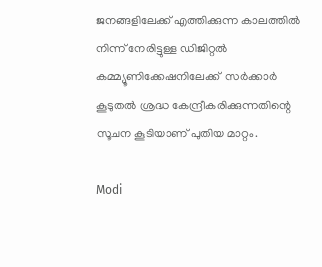ജനങ്ങളിലേക്ക് എത്തിക്കുന്ന കാലത്തിൽ നിന്ന് നേരിട്ടുള്ള ഡിജിറ്റൽ കമ്മ്യൂണിക്കേഷനിലേക്ക്  സർക്കാർ കൂടുതൽ ശ്രദ്ധ കേന്ദ്രീകരിക്കുന്നതിന്റെ സൂചന കൂടിയാണ് പുതിയ മാറ്റം.

Modi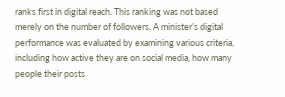ranks first in digital reach. This ranking was not based merely on the number of followers. A minister’s digital performance was evaluated by examining various criteria, including how active they are on social media, how many people their posts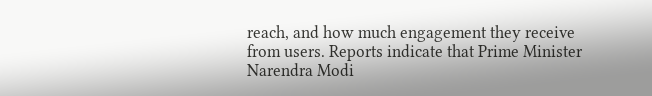reach, and how much engagement they receive from users. Reports indicate that Prime Minister Narendra Modi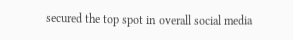secured the top spot in overall social media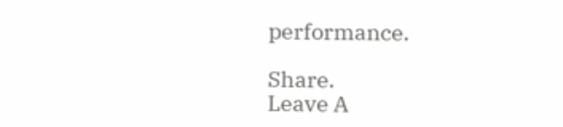performance.

Share.
Leave A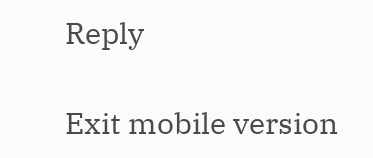Reply

Exit mobile version